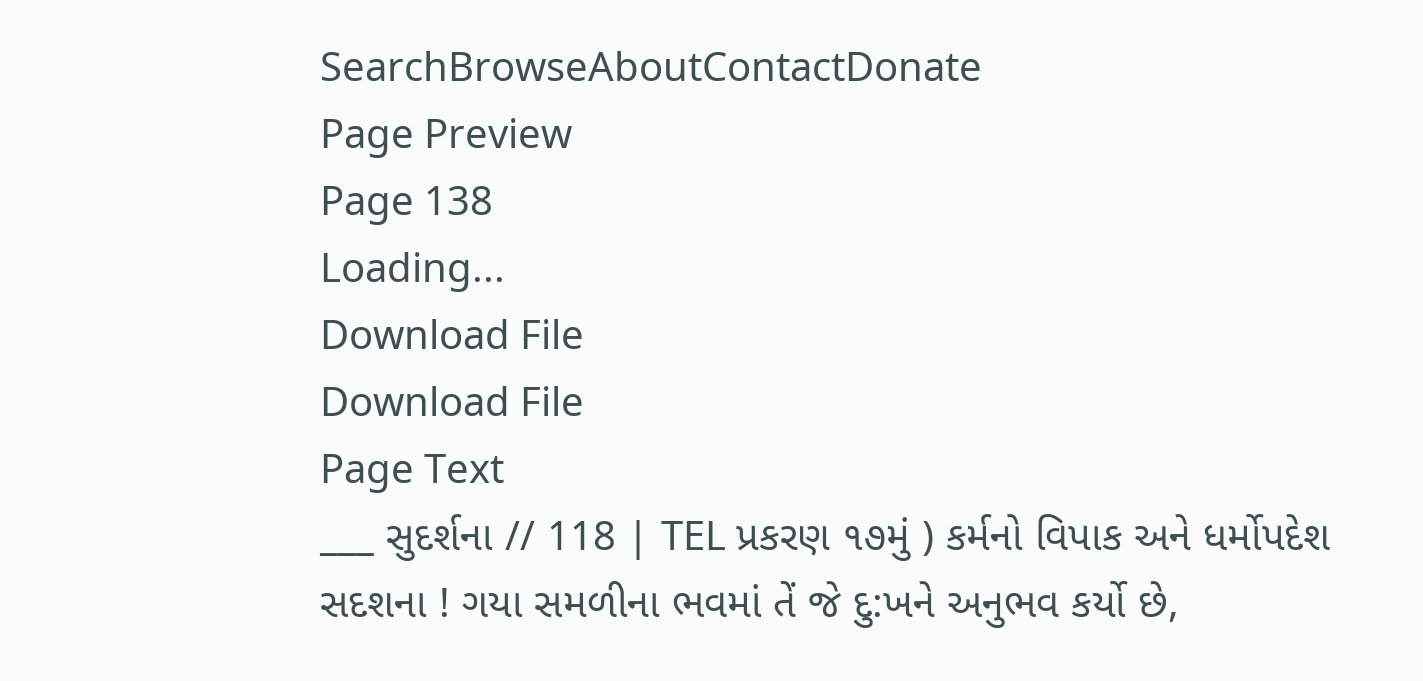SearchBrowseAboutContactDonate
Page Preview
Page 138
Loading...
Download File
Download File
Page Text
___ સુદર્શના // 118 | TEL પ્રકરણ ૧૭મું ) કર્મનો વિપાક અને ધર્મોપદેશ સદશના ! ગયા સમળીના ભવમાં તેં જે દુ:ખને અનુભવ કર્યો છે,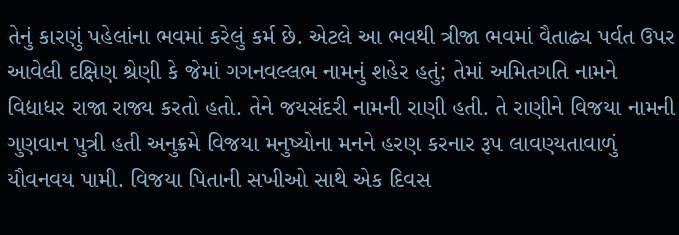તેનું કારણું પહેલાંના ભવમાં કરેલું કર્મ છે. એટલે આ ભવથી ત્રીજા ભવમાં વૈતાઢ્ય પર્વત ઉપર આવેલી દક્ષિણ શ્રેણી કે જેમાં ગગનવલ્લભ નામનું શહેર હતું; તેમાં અમિતગતિ નામને વિદ્યાધર રાજા રાજ્ય કરતો હતો. તેને જયસંદરી નામની રાણી હતી. તે રાણીને વિજયા નામની ગુણવાન પુત્રી હતી અનુક્રમે વિજયા મનુષ્યોના મનને હરણ કરનાર રૂપ લાવણ્યતાવાળું યૌવનવય પામી. વિજયા પિતાની સખીઓ સાથે એક દિવસ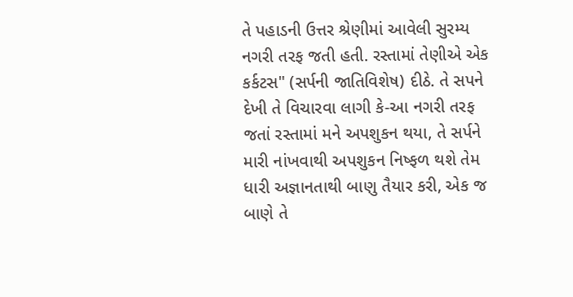તે પહાડની ઉત્તર શ્રેણીમાં આવેલી સુરમ્ય નગરી તરફ જતી હતી. રસ્તામાં તેણીએ એક કર્કટસ" (સર્પની જાતિવિશેષ) દીઠે. તે સપને દેખી તે વિચારવા લાગી કે-આ નગરી તરફ જતાં રસ્તામાં મને અપશુકન થયા, તે સર્પને મારી નાંખવાથી અપશુકન નિષ્ફળ થશે તેમ ધારી અજ્ઞાનતાથી બાણુ તૈયાર કરી, એક જ બાણે તે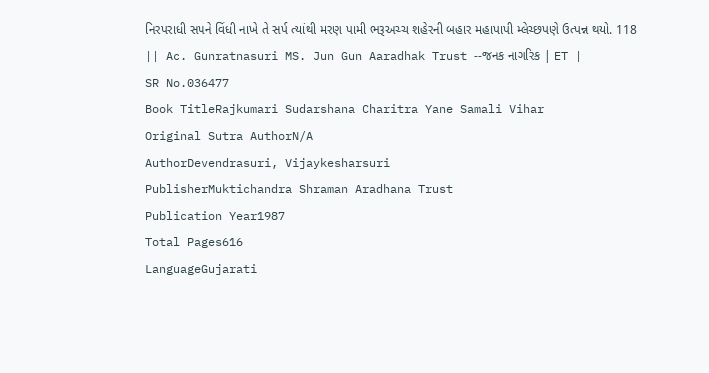નિરપરાધી સ૫ને વિંધી નાખે તે સર્પ ત્યાંથી મરણ પામી ભરૂઅચ્ચ શહેરની બહાર મહાપાપી મ્લેચ્છપણે ઉત્પન્ન થયો. 118 || Ac. Gunratnasuri MS. Jun Gun Aaradhak Trust --જનક નાગરિક | ET |
SR No.036477
Book TitleRajkumari Sudarshana Charitra Yane Samali Vihar
Original Sutra AuthorN/A
AuthorDevendrasuri, Vijaykesharsuri
PublisherMuktichandra Shraman Aradhana Trust
Publication Year1987
Total Pages616
LanguageGujarati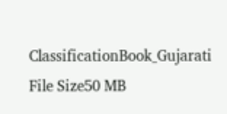ClassificationBook_Gujarati
File Size50 MB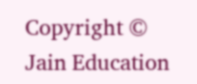Copyright © Jain Education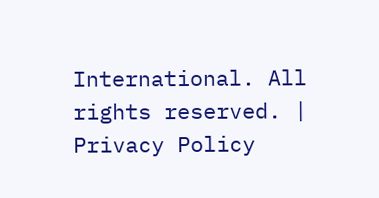International. All rights reserved. | Privacy Policy